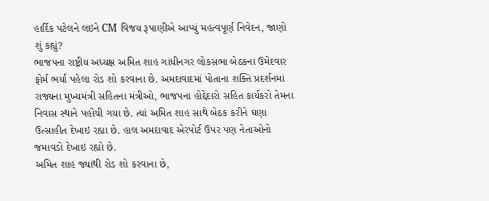હાર્દિક પટેલને લઇને CM વિજય રૂપાણીએ આપ્યું મહત્વપૂર્ણ નિવેદન, જાણો શું કહ્યું?
ભાજપના રાષ્ટ્રીય અધ્યક્ષ અમિત શાહ ગાંધીનગર લોકસભા બેઠકના ઉમેદવાર ફોર્મ ભર્યા પહેલા રોડ શો કરવાના છે. અમદાવાદમાં પોતાના શક્તિ પ્રદર્શનમાં રાજ્યના મુખ્યમંત્રી સહિતના મંત્રીઓ, ભાજપના હોદ્દેદારો સહિત કાર્યકરો તેમના નિવાસ સ્થાને પહોંચી ગયા છે. ત્યાં અમિત શાહ સાથે બેઠક કરીને ઘણા ઉત્સાહીત દેખાઇ રહ્યા છે. હાલ અમદાવાદ એરપોર્ટ ઉપર પણ નેતાઓનો જમાવડો દેખાઇ રહ્યો છે.
અમિત શાહ જ્યાંથી રોડ શો કરવાના છે,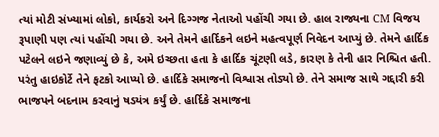ત્યાં મોટી સંખ્યામાં લોકો, કાર્યકરો અને દિગ્ગજ નેતાઓ પહોંચી ગયા છે. હાલ રાજ્યના CM વિજય રૂપાણી પણ ત્યાં પહોંચી ગયા છે. અને તેમને હાર્દિકને લઇને મહત્વપૂર્ણ નિવેદન આપ્યું છે. તેમને હાર્દિક પટેલને લઇને જણાવ્યું છે કે, અમે ઇચ્છતા હતા કે હાર્દિક ચૂંટણી લડે, કારણ કે તેની હાર નિશ્ચિત હતી. પરંતુ હાઇકોર્ટે તેને ફટકો આપ્યો છે. હાર્દિકે સમાજનો વિશ્વાસ તોડ્યો છે. તેને સમાજ સાથે ગદ્દારી કરી ભાજપને બદનામ કરવાનું ષડયંત્ર કર્યું છે. હાર્દિકે સમાજના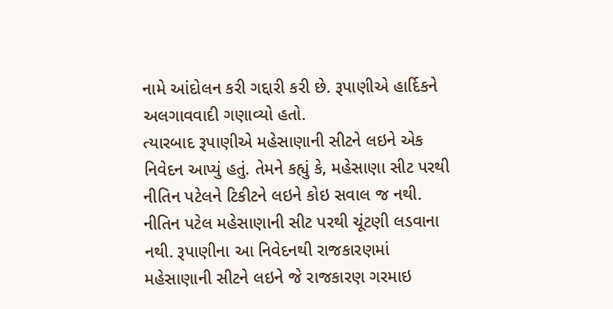નામે આંદોલન કરી ગદ્દારી કરી છે. રૂપાણીએ હાર્દિકને અલગાવવાદી ગણાવ્યો હતો.
ત્યારબાદ રૂપાણીએ મહેસાણાની સીટને લઇને એક નિવેદન આપ્યું હતું. તેમને કહ્યું કે, મહેસાણા સીટ પરથી નીતિન પટેલને ટિકીટને લઇને કોઇ સવાલ જ નથી. નીતિન પટેલ મહેસાણાની સીટ પરથી ચૂંટણી લડવાના નથી. રૂપાણીના આ નિવેદનથી રાજકારણમાં મહેસાણાની સીટને લઇને જે રાજકારણ ગરમાઇ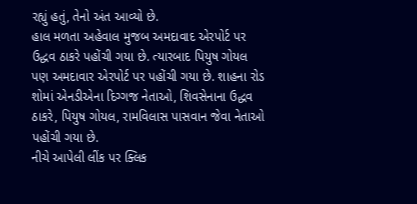રહ્યું હતું, તેનો અંત આવ્યો છે.
હાલ મળતા અહેવાલ મુજબ અમદાવાદ એરપોર્ટ પર ઉદ્ધવ ઠાકરે પહોંચી ગયા છે. ત્યારબાદ પિયુષ ગોયલ પણ અમદાવાર એરપોર્ટ પર પહોંચી ગયા છે. શાહના રોડ શોમાં એનડીએના દિગ્ગજ નેતાઓ, શિવસેનાના ઉદ્ધવ ઠાકરે, પિયુષ ગોયલ, રામવિલાસ પાસવાન જેવા નેતાઓ પહોંચી ગયા છે.
નીચે આપેલી લીંક પર ક્લિક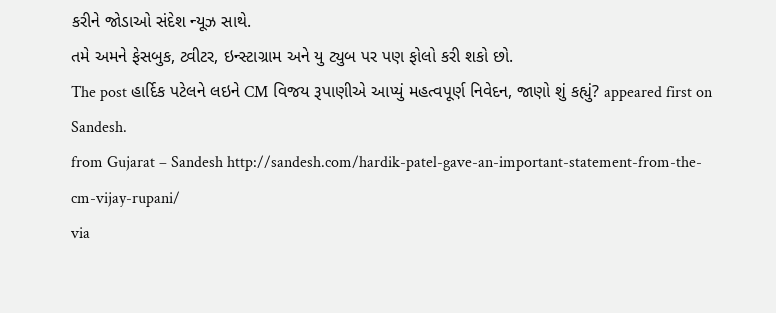કરીને જોડાઓ સંદેશ ન્યૂઝ સાથે.
તમે અમને ફેસબુક, ટ્વીટર, ઇન્સ્ટાગ્રામ અને યુ ટ્યુબ પર પણ ફોલો કરી શકો છો.
The post હાર્દિક પટેલને લઇને CM વિજય રૂપાણીએ આપ્યું મહત્વપૂર્ણ નિવેદન, જાણો શું કહ્યું? appeared first on Sandesh.
from Gujarat – Sandesh http://sandesh.com/hardik-patel-gave-an-important-statement-from-the-cm-vijay-rupani/
via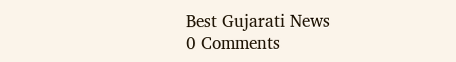Best Gujarati News
0 Comments